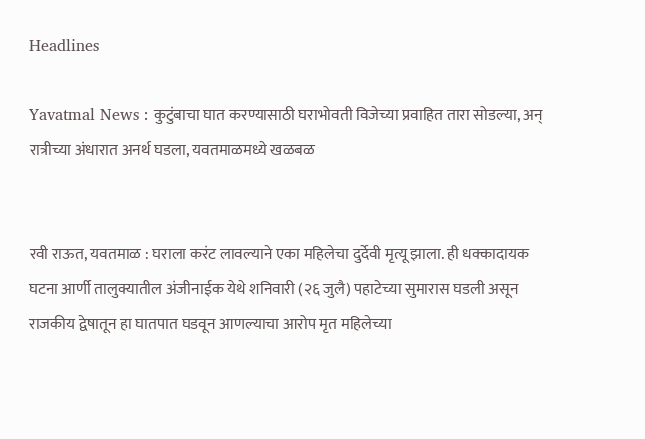Headlines

Yavatmal News : कुटुंबाचा घात करण्यासाठी घराभोवती विजेच्या प्रवाहित तारा सोडल्या, अन् रात्रीच्या अंधारात अनर्थ घडला, यवतमाळमध्ये खळबळ


रवी राऊत, यवतमाळ : घराला करंट लावल्याने एका महिलेचा दुर्देवी मृत्यू झाला. ही धक्कादायक घटना आर्णी तालुक्यातील अंजीनाईक येथे शनिवारी (२६ जुलै) पहाटेच्या सुमारास घडली असून राजकीय द्वेषातून हा घातपात घडवून आणल्याचा आरोप मृत महिलेच्या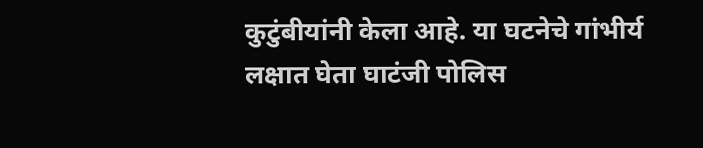कुटुंबीयांनी केला आहे. या घटनेचे गांभीर्य लक्षात घेता घाटंजी पोलिस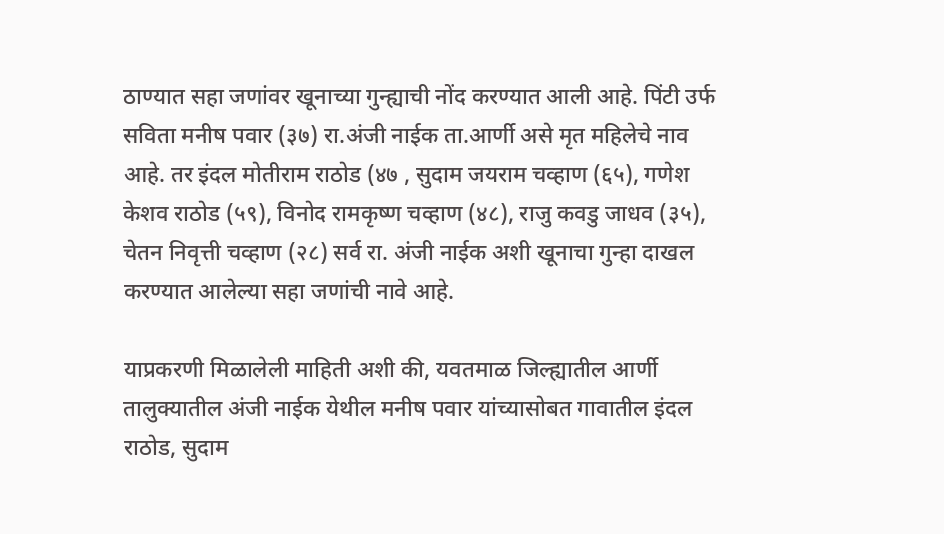ठाण्यात सहा जणांवर खूनाच्या गुन्ह्याची नोंद करण्यात आली आहे. पिंटी उर्फ सविता मनीष पवार (३७) रा.अंजी नाईक ता.आर्णी असे मृत महिलेचे नाव आहे. तर इंदल मोतीराम राठोड (४७ , सुदाम जयराम चव्हाण (६५), गणेश केशव राठोड (५९), विनोद रामकृष्ण चव्हाण (४८), राजु कवडु जाधव (३५), चेतन निवृत्ती चव्हाण (२८) सर्व रा. अंजी नाईक अशी खूनाचा गुन्हा दाखल करण्यात आलेल्या सहा जणांची नावे आहे.

याप्रकरणी मिळालेली माहिती अशी की, यवतमाळ जिल्ह्यातील आर्णी तालुक्यातील अंजी नाईक येथील मनीष पवार यांच्यासोबत गावातील इंदल राठोड, सुदाम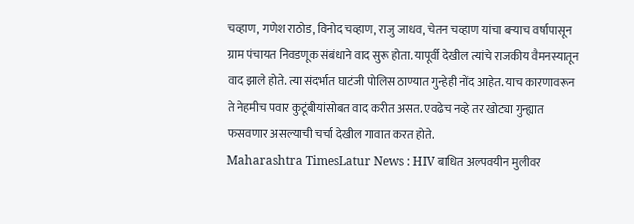चव्हाण, गणेश राठोड, विनोद चव्हाण, राजु जाधव, चेतन चव्हाण यांचा बऱ्याच वर्षापासून ग्राम पंचायत निवडणूक संबंधाने वाद सुरू होता. यापूर्वी देखील त्यांचे राजकीय वैमनस्यातून वाद झाले होते. त्या संदर्भात घाटंजी पोलिस ठाण्यात गुन्हेही नोंद आहेत. याच कारणावरून ते नेहमीच पवार कुटूंबीयांसोबत वाद करीत असत. एवढेच नव्हे तर खोट्या गुन्ह्यात फसवणार असल्याची चर्चा देखील गावात करत होते.
Maharashtra TimesLatur News : HIV बाधित अल्पवयीन मुलीवर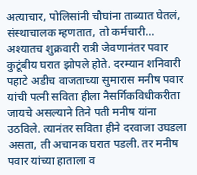अत्याचार, पोलिसांनी चौघांना ताब्यात घेतलं, संस्थाचालक म्हणतात, तो कर्मचारी…
अश्यातच शुक्रवारी रात्री जेवणानंतर पवार कुटूंबीय घरात झोपले होते. दरम्यान शनिवारी पहाटे अडीच वाजताच्या सुमारास मनीष पवार यांची पत्नी सविता हीला नैसर्गिकविधीकरीता जायचे असल्याने तिने पती मनीष यांना उठविले. त्यानंतर सविता हीने दरवाजा उघडला असता, ती अचानक घरात पडली. तर मनीष पवार यांच्या हाताला व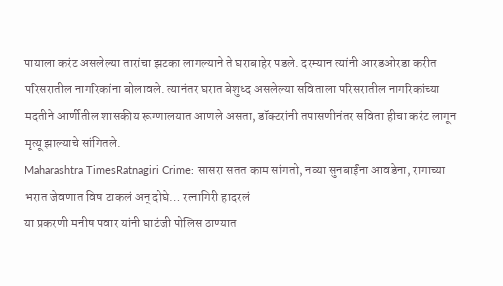पायाला करंट असलेल्या तारांचा झटका लागल्याने ते घराबाहेर पडले. दरम्यान त्यांनी आरडओरडा करीत परिसरातील नागरिकांना बोलावले. त्यानंतर घरात बेशुध्द असलेल्या सविताला परिसरातील नागरिकांच्या मदतीने आर्णीतील शासकीय रूग्णालयात आणले असता, डॉक्टरांनी तपासणीनंतर सविता हीचा करंट लागून मृत्यू झाल्याचे सांगितले.
Maharashtra TimesRatnagiri Crime: सासरा सतत काम सांगतो, नव्या सुनबाईंना आवडेना, रागाच्या भरात जेवणात विष टाकलं अन् दोघे… रत्नागिरी हादरलं
या प्रकरणी मनीष पवार यांनी घाटंजी पोलिस ठाण्यात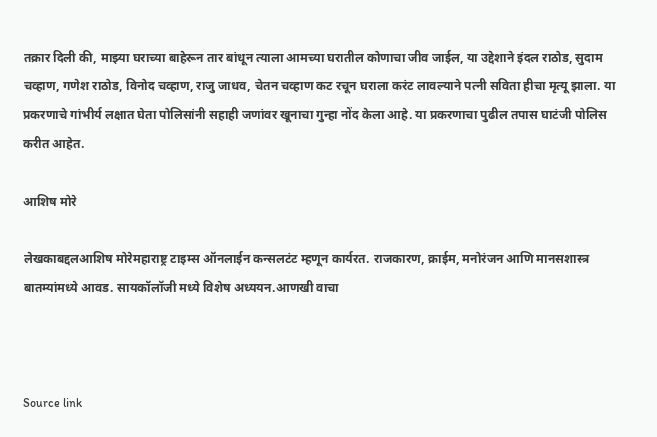तक्रार दिली की, माझ्या घराच्या बाहेरून तार बांधून त्याला आमच्या घरातील कोणाचा जीव जाईल, या उद्देशाने इंदल राठोड, सुदाम चव्हाण, गणेश राठोड, विनोद चव्हाण, राजु जाधव, चेतन चव्हाण कट रचून घराला करंट लावल्याने पत्नी सविता हीचा मृत्यू झाला. या प्रकरणाचे गांभीर्य लक्षात घेता पोलिसांनी सहाही जणांवर खूनाचा गुन्हा नोंद केला आहे. या प्रकरणाचा पुढील तपास घाटंजी पोलिस करीत आहेत.

आशिष मोरे

लेखकाबद्दलआशिष मोरेमहाराष्ट्र टाइम्स ऑनलाईन कन्सलटंट म्हणून कार्यरत. राजकारण, क्राईम, मनोरंजन आणि मानसशास्त्र बातम्यांमध्ये आवड. सायकॉलॉजी मध्ये विशेष अध्ययन.आणखी वाचा



Source link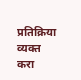प्रतिक्रिया व्यक्त करा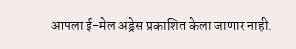आपला ई-मेल अड्रेस प्रकाशित केला जाणार नाही.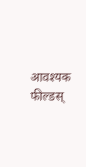आवश्यक फील्डस्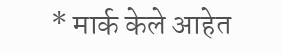* मार्क केले आहेत